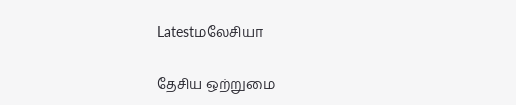Latestமலேசியா

தேசிய ஒற்றுமை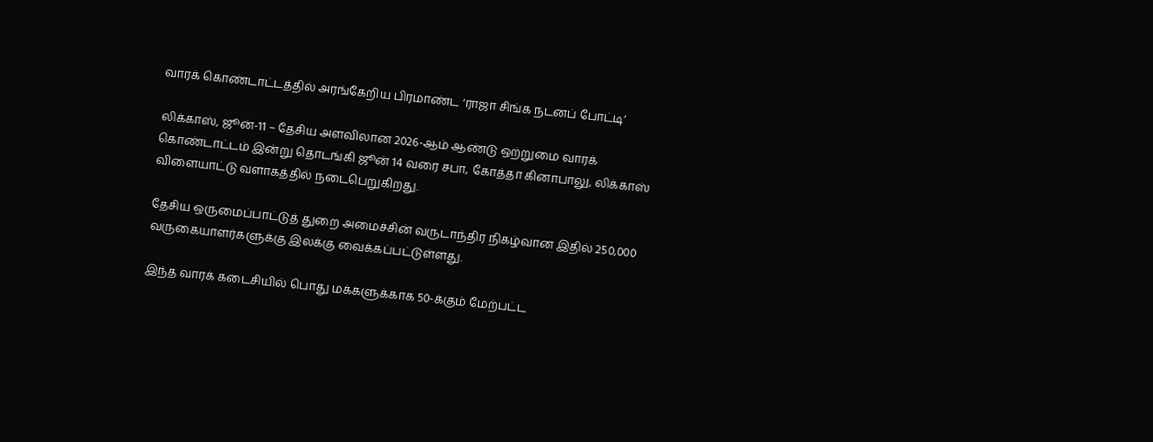வாரக் கொண்டாட்டத்தில் அரங்கேறிய பிரமாண்ட ‘ராஜா சிங்க நடனப் போட்டி’

லிக்காஸ், ஜூன்-11 – தேசிய அளவிலான 2026-ஆம் ஆண்டு ஒற்றுமை வாரக் கொண்டாட்டம் இன்று தொடங்கி ஜூன் 14 வரை சபா, கோத்தா கினாபாலு, லிக்காஸ் விளையாட்டு வளாகத்தில் நடைபெறுகிறது.

தேசிய ஒருமைப்பாட்டுத் துறை அமைச்சின் வருடாந்திர நிகழ்வான இதில் 250,000 வருகையாளர்களுக்கு இலக்கு வைக்கப்பட்டுள்ளது.

இந்த வாரக் கடைசியில் பொது மக்களுக்காக 50-க்கும் மேற்பட்ட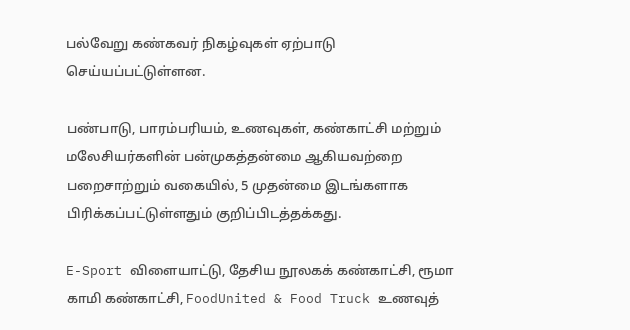பல்வேறு கண்கவர் நிகழ்வுகள் ஏற்பாடு செய்யப்பட்டுள்ளன.

பண்பாடு, பாரம்பரியம், உணவுகள், கண்காட்சி மற்றும் மலேசியர்களின் பன்முகத்தன்மை ஆகியவற்றை பறைசாற்றும் வகையில், 5 முதன்மை இடங்களாக பிரிக்கப்பட்டுள்ளதும் குறிப்பிடத்தக்கது.

E-Sport விளையாட்டு, தேசிய நூலகக் கண்காட்சி, ரூமா காமி கண்காட்சி, FoodUnited & Food Truck உணவுத்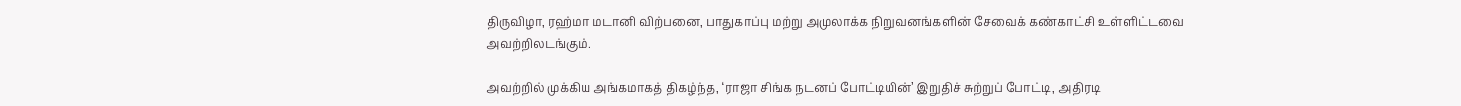திருவிழா, ரஹ்மா மடானி விற்பனை, பாதுகாப்பு மற்று அமுலாக்க நிறுவனங்களின் சேவைக் கண்காட்சி உள்ளிட்டவை அவற்றிலடங்கும்.

அவற்றில் முக்கிய அங்கமாகத் திகழ்ந்த, ‘ராஜா சிங்க நடனப் போட்டியின்’ இறுதிச் சுற்றுப் போட்டி, அதிரடி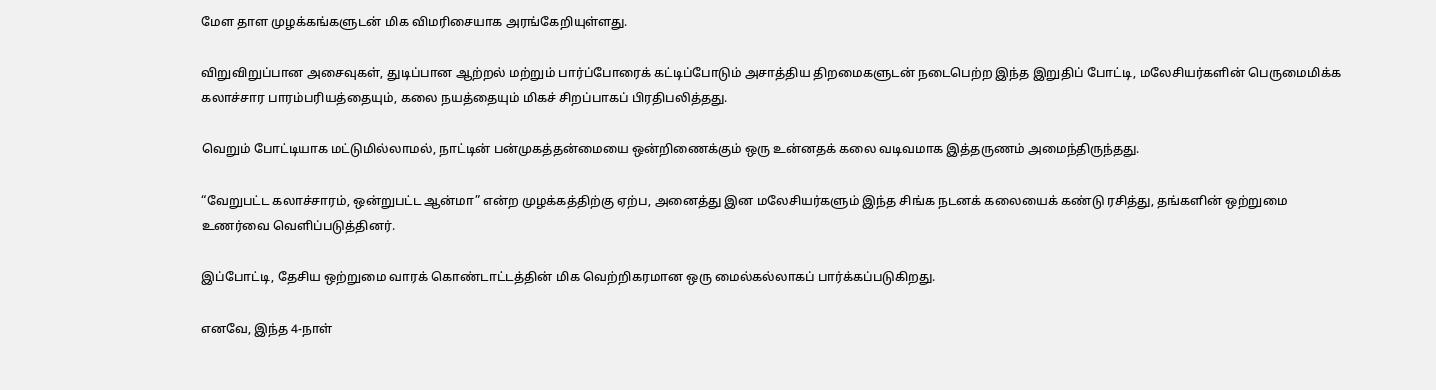மேள தாள முழக்கங்களுடன் மிக விமரிசையாக அரங்கேறியுள்ளது.

விறுவிறுப்பான அசைவுகள், துடிப்பான ஆற்றல் மற்றும் பார்ப்போரைக் கட்டிப்போடும் அசாத்திய திறமைகளுடன் நடைபெற்ற இந்த இறுதிப் போட்டி, மலேசியர்களின் பெருமைமிக்க கலாச்சார பாரம்பரியத்தையும், கலை நயத்தையும் மிகச் சிறப்பாகப் பிரதிபலித்தது.

வெறும் போட்டியாக மட்டுமில்லாமல், நாட்டின் பன்முகத்தன்மையை ஒன்றிணைக்கும் ஒரு உன்னதக் கலை வடிவமாக இத்தருணம் அமைந்திருந்தது.

“வேறுபட்ட கலாச்சாரம், ஒன்றுபட்ட ஆன்மா” என்ற முழக்கத்திற்கு ஏற்ப, அனைத்து இன மலேசியர்களும் இந்த சிங்க நடனக் கலையைக் கண்டு ரசித்து, தங்களின் ஒற்றுமை உணர்வை வெளிப்படுத்தினர்.

இப்போட்டி, தேசிய ஒற்றுமை வாரக் கொண்டாட்டத்தின் மிக வெற்றிகரமான ஒரு மைல்கல்லாகப் பார்க்கப்படுகிறது.

எனவே, இந்த 4-நாள்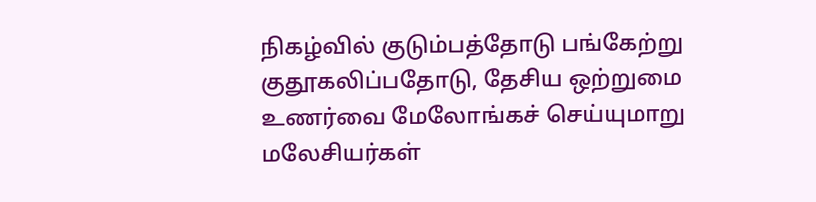நிகழ்வில் குடும்பத்தோடு பங்கேற்று குதூகலிப்பதோடு, தேசிய ஒற்றுமை உணர்வை மேலோங்கச் செய்யுமாறு மலேசியர்கள்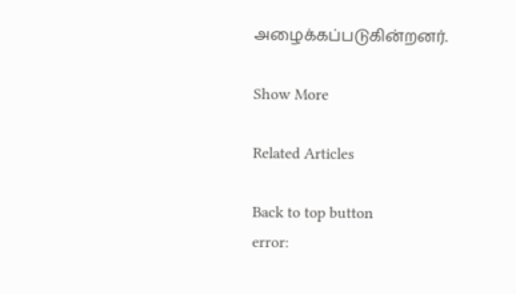அழைக்கப்படுகின்றனர்.

Show More

Related Articles

Back to top button
error: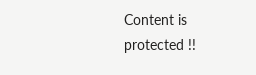Content is protected !!